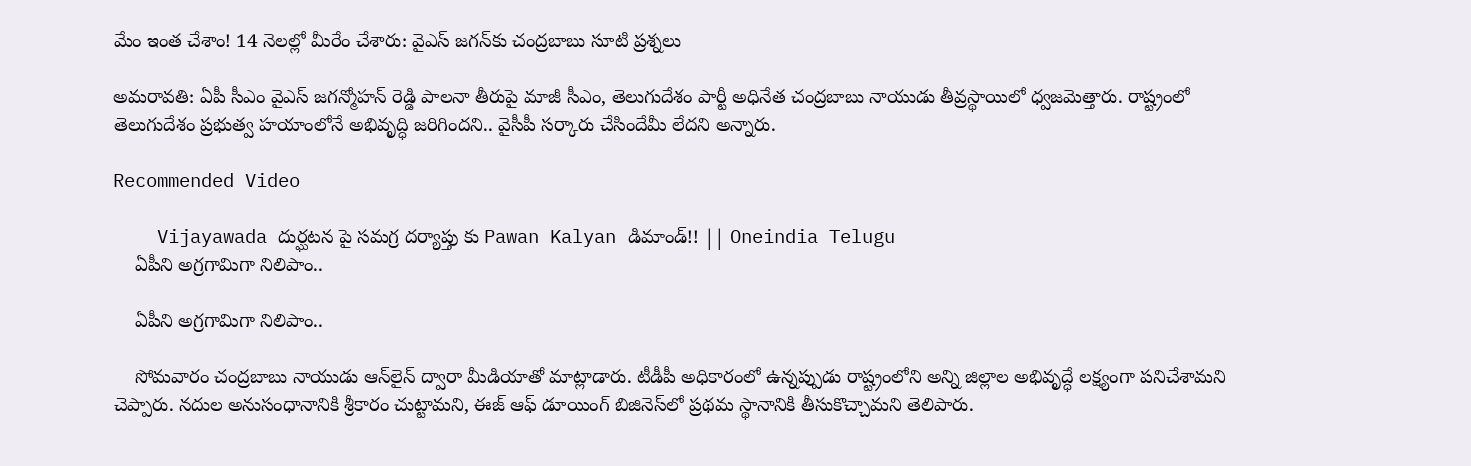మేం ఇంత చేశాం! 14 నెలల్లో మీరేం చేశారు: వైఎస్ జగన్‌కు చంద్రబాబు సూటి ప్రశ్నలు

అమరావతి: ఏపీ సీఎం వైఎస్ జగన్మోహన్ రెడ్డి పాలనా తీరుపై మాజీ సీఎం, తెలుగుదేశం పార్టీ అధినేత చంద్రబాబు నాయుడు తీవ్రస్థాయిలో ధ్వజమెత్తారు. రాష్ట్రంలో తెలుగుదేశం ప్రభుత్వ హయాంలోనే అభివృద్ధి జరిగిందని.. వైసీపీ సర్కారు చేసిందేమీ లేదని అన్నారు.

Recommended Video

    Vijayawada దుర్ఘటన పై సమగ్ర దర్యాప్తు కు Pawan Kalyan డిమాండ్!! || Oneindia Telugu
    ఏపీని అగ్రగామిగా నిలిపాం..

    ఏపీని అగ్రగామిగా నిలిపాం..

    సోమవారం చంద్రబాబు నాయుడు ఆన్‌లైన్‌ ద్వారా మీడియాతో మాట్లాడారు. టీడీపీ అధికారంలో ఉన్నప్పుడు రాష్ట్రంలోని అన్ని జిల్లాల అభివృద్ధే లక్ష్యంగా పనిచేశామని చెప్పారు. నదుల అనుసంధానానికి శ్రీకారం చుట్టామని, ఈజ్ ఆఫ్ డూయింగ్ బిజినెస్‌లో ప్రథమ స్థానానికి తీసుకొచ్చామని తెలిపారు.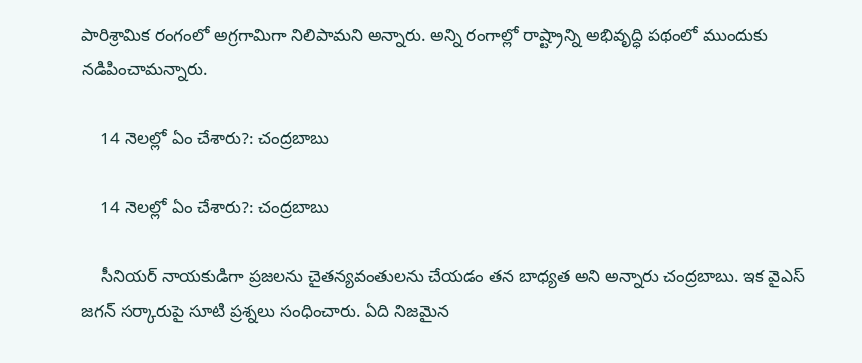పారిశ్రామిక రంగంలో అగ్రగామిగా నిలిపామని అన్నారు. అన్ని రంగాల్లో రాష్ట్రాన్ని అభివృద్ధి పథంలో ముందుకు నడిపించామన్నారు.

    14 నెలల్లో ఏం చేశారు?: చంద్రబాబు

    14 నెలల్లో ఏం చేశారు?: చంద్రబాబు

    సీనియర్ నాయకుడిగా ప్రజలను చైతన్యవంతులను చేయడం తన బాధ్యత అని అన్నారు చంద్రబాబు. ఇక వైఎస్ జగన్ సర్కారుపై సూటి ప్రశ్నలు సంధించారు. ఏది నిజమైన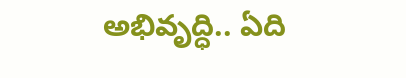అభివృద్ధి.. ఏది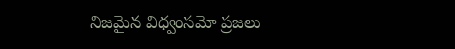నిజమైన విధ్వంసమో ప్రజలు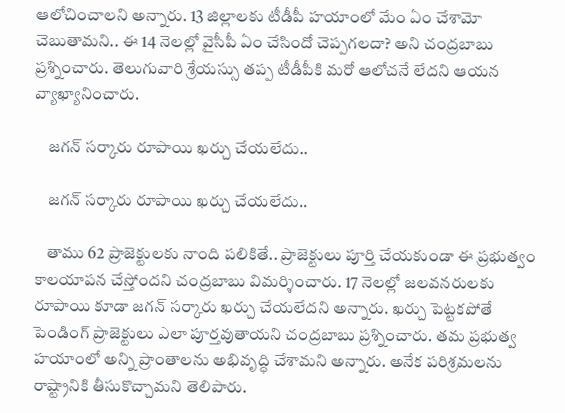ఆలోచించాలని అన్నారు. 13 జిల్లాలకు టీడీపీ హయాంలో మేం ఏం చేశామో చెబుతామని.. ఈ 14 నెలల్లో వైసీపీ ఏం చేసిందో చెప్పగలదా? అని చంద్రబాబు ప్రశ్నించారు. తెలుగువారి శ్రేయస్సు తప్ప టీడీపీకి మరో ఆలోచనే లేదని ఆయన వ్యాఖ్యానించారు.

    జగన్ సర్కారు రూపాయి ఖర్చు చేయలేదు..

    జగన్ సర్కారు రూపాయి ఖర్చు చేయలేదు..

    తాము 62 ప్రాజెక్టులకు నాంది పలికితే.. ప్రాజెక్టులు పూర్తి చేయకుండా ఈ ప్రభుత్వం కాలయాపన చేస్తోందని చంద్రబాబు విమర్శించారు. 17 నెలల్లో జలవనరులకు రూపాయి కూడా జగన్ సర్కారు ఖర్చు చేయలేదని అన్నారు. ఖర్చు పెట్టకపోతే పెండింగ్ ప్రాజెక్టులు ఎలా పూర్తవుతాయని చంద్రబాబు ప్రశ్నించారు. తమ ప్రభుత్వ హయాంలో అన్ని ప్రాంతాలను అభివృద్ధి చేశామని అన్నారు. అనేక పరిశ్రమలను రాష్ట్రానికి తీసుకొచ్చామని తెలిపారు.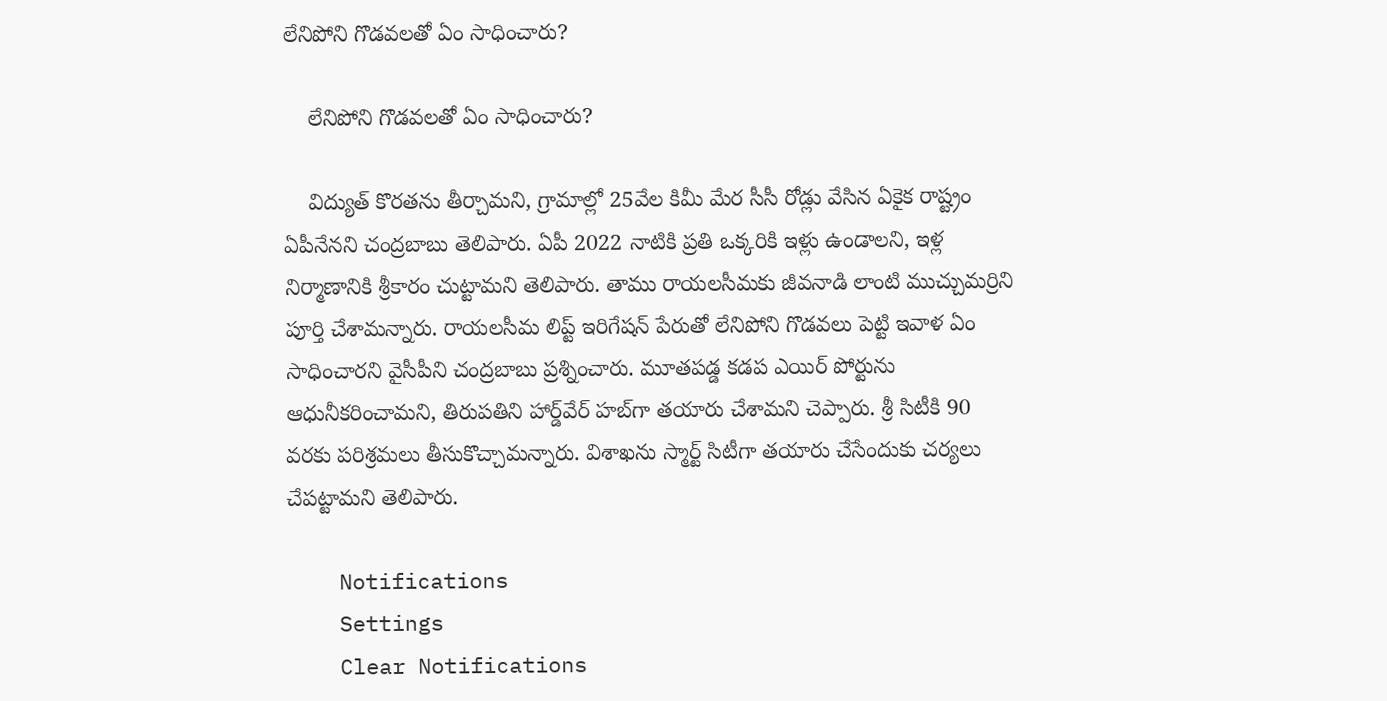లేనిపోని గొడవలతో ఏం సాధించారు?

    లేనిపోని గొడవలతో ఏం సాధించారు?

    విద్యుత్ కొరతను తీర్చామని, గ్రామాల్లో 25వేల కిమీ మేర సీసీ రోడ్లు వేసిన ఏకైక రాష్ట్రం ఏపీనేనని చంద్రబాబు తెలిపారు. ఏపీ 2022 నాటికి ప్రతి ఒక్కరికి ఇళ్లు ఉండాలని, ఇళ్ల నిర్మాణానికి శ్రీకారం చుట్టామని తెలిపారు. తాము రాయలసీమకు జీవనాడి లాంటి ముచ్చుమర్రిని పూర్తి చేశామన్నారు. రాయలసీమ లిప్ట్ ఇరిగేషన్ పేరుతో లేనిపోని గొడవలు పెట్టి ఇవాళ ఏం సాధించారని వైసీపీని చంద్రబాబు ప్రశ్నించారు. మూతపడ్డ కడప ఎయిర్ పోర్టును ఆధునీకరించామని, తిరుపతిని హార్డ్‌వేర్‌ హబ్‌గా తయారు చేశామని చెప్పారు. శ్రీ సిటీకి 90 వరకు పరిశ్రమలు తీసుకొచ్చామన్నారు. విశాఖను స్మార్ట్ సిటీగా తయారు చేసేందుకు చర్యలు చేపట్టామని తెలిపారు.

    Notifications
    Settings
    Clear Notifications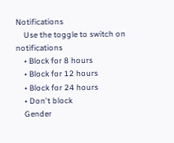Notifications
    Use the toggle to switch on notifications
    • Block for 8 hours
    • Block for 12 hours
    • Block for 24 hours
    • Don't block
    Gender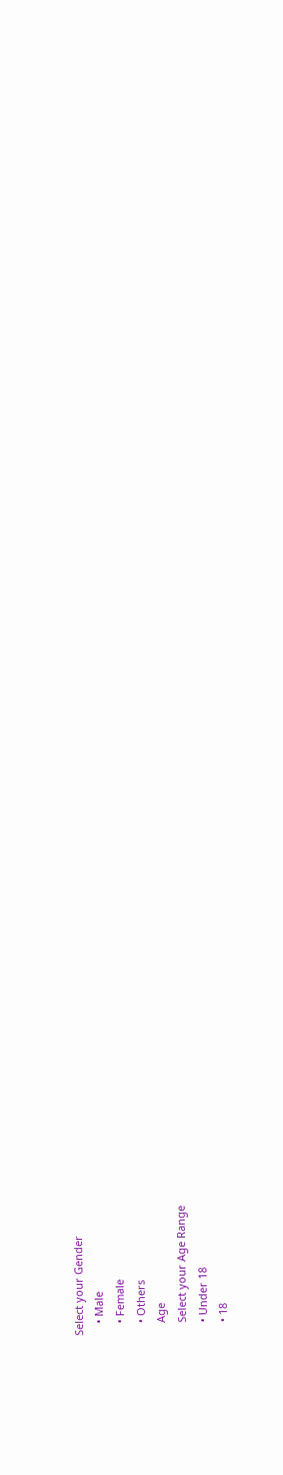Select your Gender
    • Male
    • Female
    • Others
    Age
    Select your Age Range
    • Under 18
    • 18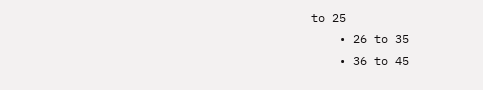to 25
    • 26 to 35
    • 36 to 45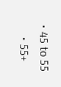• 45 to 55
    • 55+